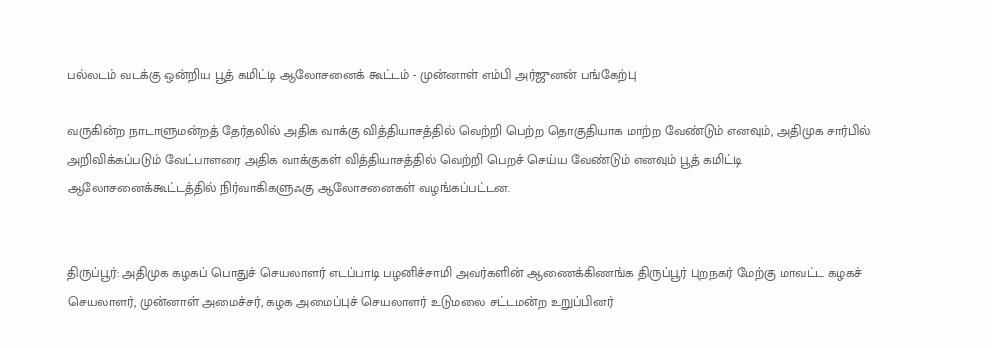பல்லடம் வடக்கு ஒன்றிய பூத் கமிட்டி ஆலோசனைக் கூட்டம் - முன்னாள் எம்பி அர்ஜுனன் பங்கேற்பு

வருகின்ற நாடாளுமன்றத் தேர்தலில் அதிக வாக்கு வித்தியாசத்தில் வெற்றி பெற்ற தொகுதியாக மாற்ற வேண்டும் எனவும், அதிமுக சார்பில் அறிவிக்கப்படும் வேட்பாளரை அதிக வாக்குகள் வித்தியாசத்தில் வெற்றி பெறச் செய்ய வேண்டும் எனவும் பூத் கமிட்டி ஆலோசனைக்கூட்டத்தில் நிர்வாகிகளுஃகு ஆலோசனைகள் வழங்கப்பட்டன.


திருப்பூர்: அதிமுக கழகப் பொதுச் செயலாளர் எடப்பாடி பழனிச்சாமி அவர்களின் ஆணைக்கிணங்க திருப்பூர் புறநகர் மேற்கு மாவட்ட கழகச் செயலாளர், முன்னாள் அமைச்சர், கழக அமைப்புச் செயலாளர் உடுமலை சட்டமன்ற உறுப்பினர்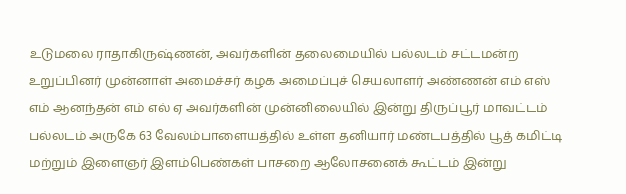உடுமலை ராதாகிருஷ்ணன், அவர்களின் தலைமையில் பல்லடம் சட்டமன்ற உறுப்பினர் முன்னாள் அமைச்சர் கழக அமைப்புச் செயலாளர் அண்ணன் எம் எஸ் எம் ஆனந்தன் எம் எல் ஏ அவர்களின் முன்னிலையில் இன்று திருப்பூர் மாவட்டம் பல்லடம் அருகே 63 வேலம்பாளையத்தில் உள்ள தனியார் மண்டபத்தில் பூத் கமிட்டி மற்றும் இளைஞர் இளம்பெண்கள் பாசறை ஆலோசனைக் கூட்டம் இன்று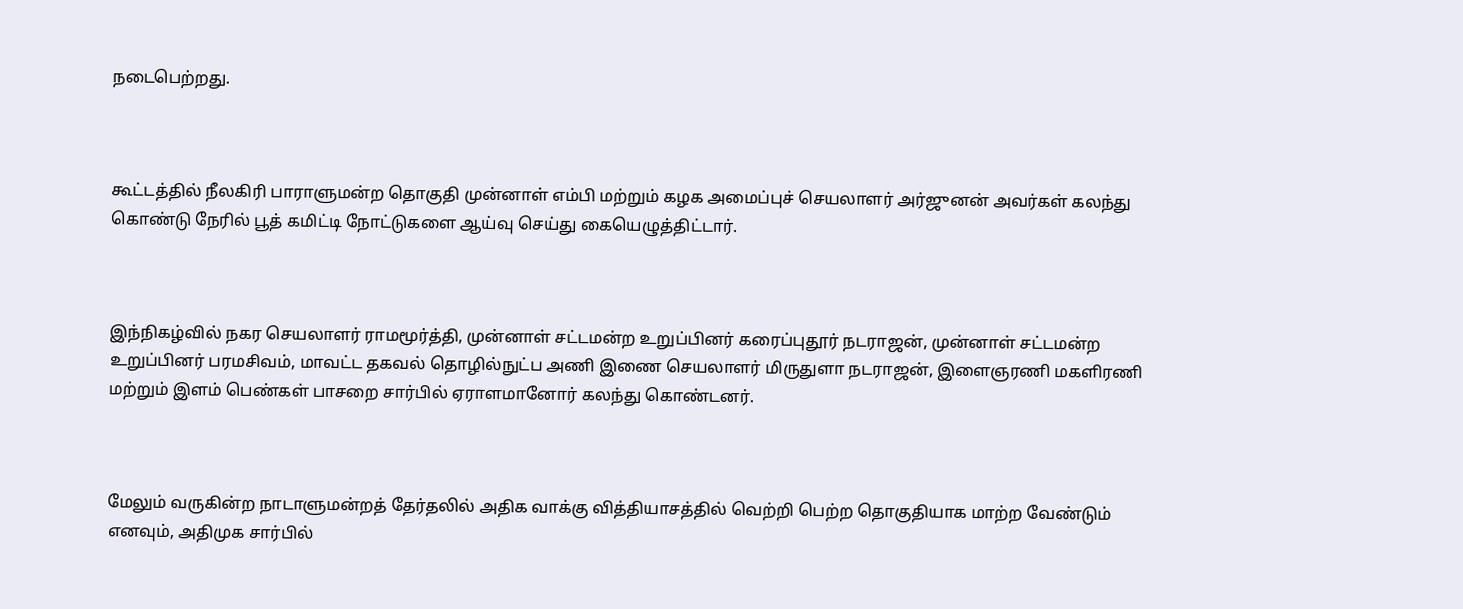நடைபெற்றது.



கூட்டத்தில் நீலகிரி பாராளுமன்ற தொகுதி முன்னாள் எம்பி மற்றும் கழக அமைப்புச் செயலாளர் அர்ஜுனன் அவர்கள் கலந்து கொண்டு நேரில் பூத் கமிட்டி நோட்டுகளை ஆய்வு செய்து கையெழுத்திட்டார்.



இந்நிகழ்வில் நகர செயலாளர் ராமமூர்த்தி, முன்னாள் சட்டமன்ற உறுப்பினர் கரைப்புதூர் நடராஜன், முன்னாள் சட்டமன்ற உறுப்பினர் பரமசிவம், மாவட்ட தகவல் தொழில்நுட்ப அணி இணை செயலாளர் மிருதுளா நடராஜன், இளைஞரணி மகளிரணி மற்றும் இளம் பெண்கள் பாசறை சார்பில் ஏராளமானோர் கலந்து கொண்டனர்.



மேலும் வருகின்ற நாடாளுமன்றத் தேர்தலில் அதிக வாக்கு வித்தியாசத்தில் வெற்றி பெற்ற தொகுதியாக மாற்ற வேண்டும் எனவும், அதிமுக சார்பில்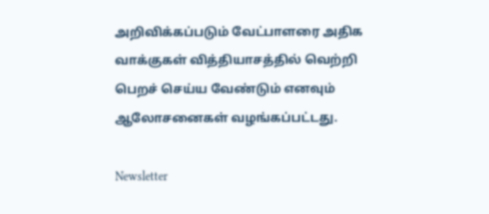அறிவிக்கப்படும் வேட்பாளரை அதிக வாக்குகள் வித்தியாசத்தில் வெற்றி பெறச் செய்ய வேண்டும் எனவும் ஆலோசனைகள் வழங்கப்பட்டது.

Newsletter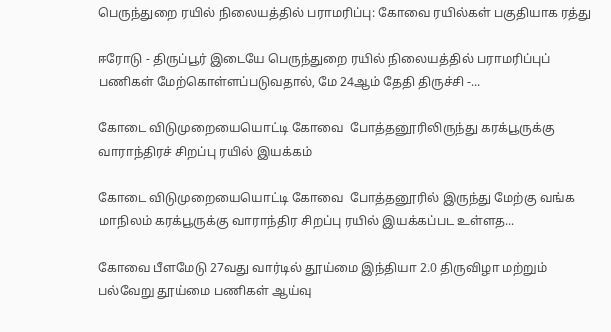பெருந்துறை ரயில் நிலையத்தில் பராமரிப்பு: கோவை ரயில்கள் பகுதியாக ரத்து

ஈரோடு - திருப்பூர் இடையே பெருந்துறை ரயில் நிலையத்தில் பராமரிப்புப் பணிகள் மேற்கொள்ளப்படுவதால், மே 24ஆம் தேதி திருச்சி -...

கோடை விடுமுறையையொட்டி கோவை  போத்தனூரிலிருந்து கரக்பூருக்கு வாராந்திரச் சிறப்பு ரயில் இயக்கம்

கோடை விடுமுறையையொட்டி கோவை  போத்தனூரில் இருந்து மேற்கு வங்க மாநிலம் கரக்பூருக்கு வாராந்திர சிறப்பு ரயில் இயக்கப்பட உள்ளத...

கோவை பீளமேடு 27வது வார்டில் தூய்மை இந்தியா 2.0 திருவிழா மற்றும் பல்வேறு தூய்மை பணிகள் ஆய்வு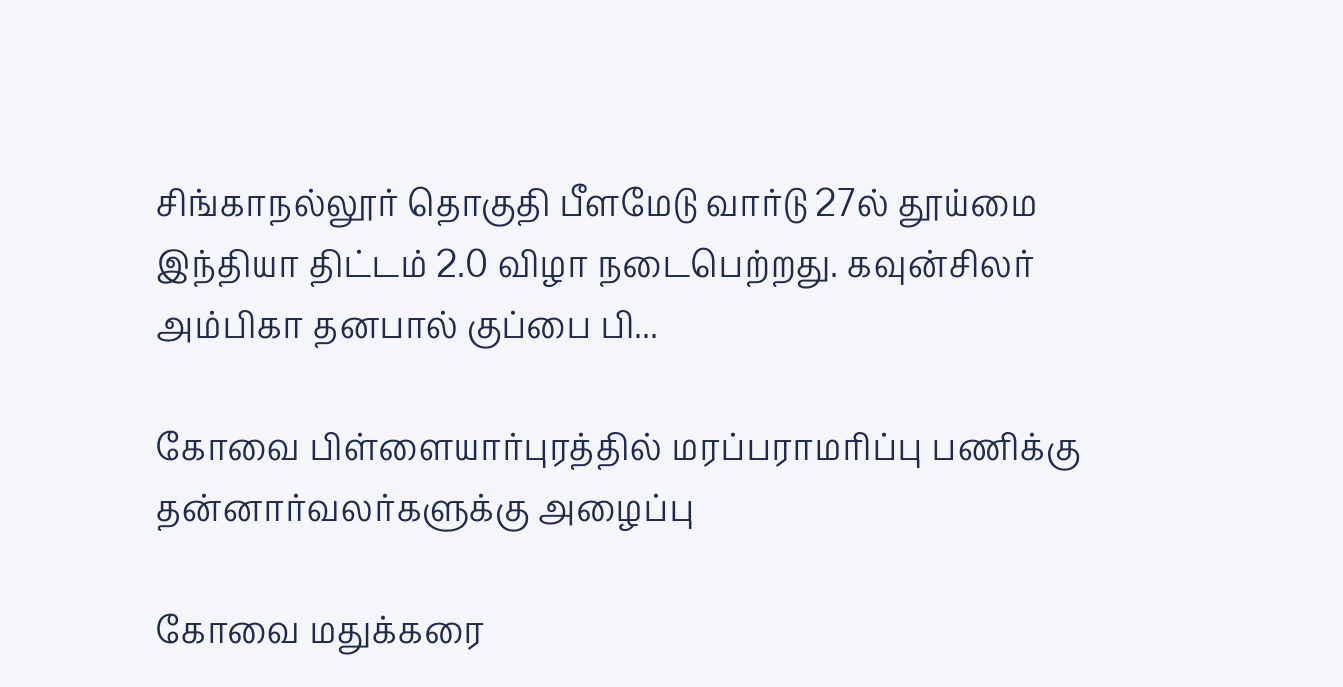சிங்காநல்லூர் தொகுதி பீளமேடு வார்டு 27ல் தூய்மை இந்தியா திட்டம் 2.0 விழா நடைபெற்றது. கவுன்சிலர் அம்பிகா தனபால் குப்பை பி...

கோவை பிள்ளையார்புரத்தில் மரப்பராமரிப்பு பணிக்கு  தன்னார்வலர்களுக்கு அழைப்பு

கோவை மதுக்கரை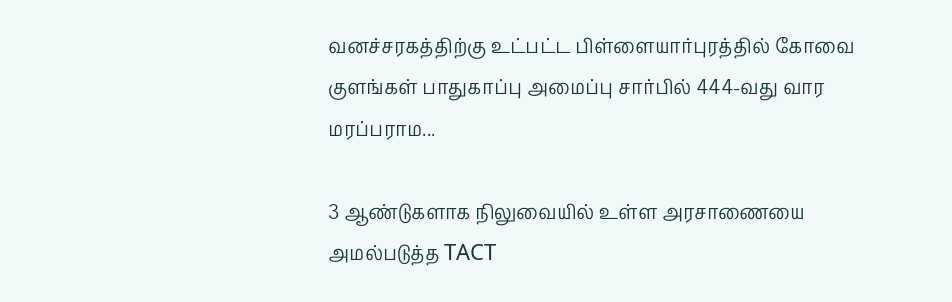வனச்சரகத்திற்கு உட்பட்ட பிள்ளையார்புரத்தில் கோவை குளங்கள் பாதுகாப்பு அமைப்பு சார்பில் 444-வது வார மரப்பராம...

3 ஆண்டுகளாக நிலுவையில் உள்ள அரசாணையை அமல்படுத்த TACT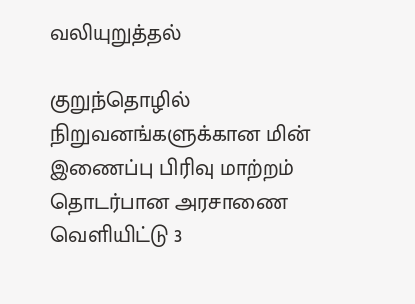வலியுறுத்தல்

குறுந்தொழில் நிறுவனங்களுக்கான மின் இணைப்பு பிரிவு மாற்றம் தொடர்பான அரசாணை வெளியிட்டு 3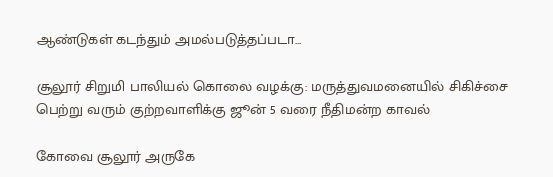ஆண்டுகள் கடந்தும் அமல்படுத்தப்படா...

சூலூர் சிறுமி பாலியல் கொலை வழக்கு: மருத்துவமனையில் சிகிச்சை பெற்று வரும் குற்றவாளிக்கு ஜூன் 5 வரை நீதிமன்ற காவல்

கோவை சூலூர் அருகே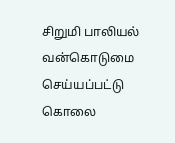சிறுமி பாலியல் வன்கொடுமை செய்யப்பட்டு கொலை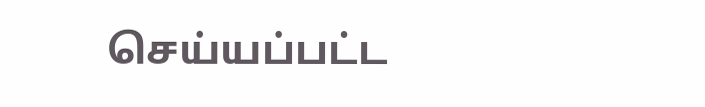செய்யப்பட்ட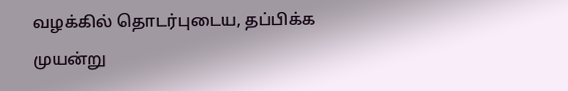வழக்கில் தொடர்புடைய, தப்பிக்க முயன்று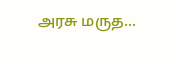அரசு மருத...